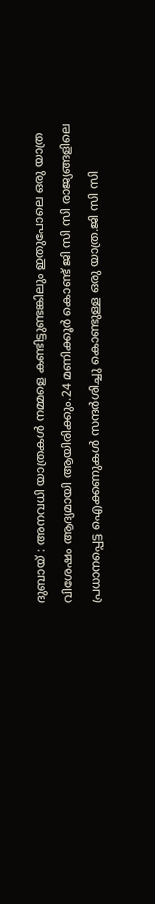ദുബായ് : അനവധി യാത്രകൾ നമ്മളെ കണ്ടിട്ടുണ്ടങ്കിലും ഇതുപോലെ ഒരു യാത്ര വിശേഷം ആദ്യമായി ആയിരിക്കും.24 മണിക്കൂർ കൊണ്ട് ജി സി സി രാജ്യങ്ങളിലെ പ്രധാനപ്പെട്ട ഐക്കണുകൾ സന്ദർശിച്ചു കൊണ്ടുള്ള ഒരു യാത്ര.ജി സി സി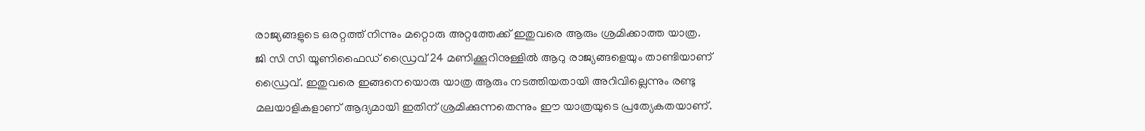രാജ്യങ്ങളുടെ ഒരറ്റത്ത് നിന്നും മറ്റൊരു അറ്റത്തേക്ക് ഇതുവരെ ആരും ശ്രമിക്കാത്ത യാത്ര.
ജി സി സി യൂണിഫൈഡ് ഡ്രൈവ് 24 മണിക്കൂറിനുള്ളിൽ ആറു രാജ്യങ്ങളെയും താണ്ടിയാണ് ഡ്രൈവ്. ഇതുവരെ ഇങ്ങനെയൊരു യാത്ര ആരും നടത്തിയതായി അറിവില്ലെന്നും രണ്ടു മലയാളികളാണ് ആദ്യമായി ഇതിന് ശ്രമിക്കുന്നതെന്നും ഈ യാത്രയുടെ പ്രത്യേകതയാണ്.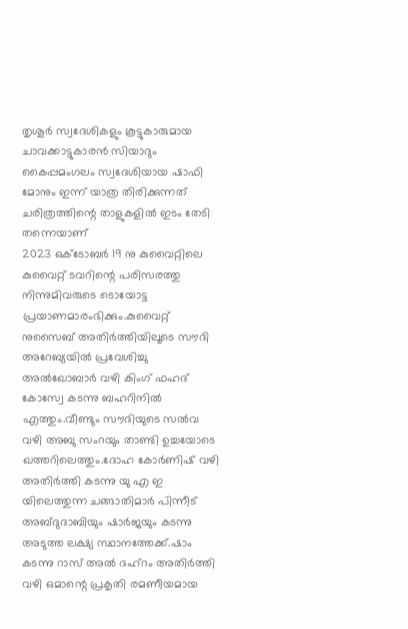തൃശൂർ സ്വദേശികളും കൂട്ടുകാരുമായ ചാവക്കാട്ടുകാരൻ സിയാദും കൈപ്പമംഗലം സ്വദേശിയായ ഷാഫി മോനും ഇന്ന് യാത്ര തിരിക്കുന്നത് ചരിത്രത്തിന്റെ താളുകളിൽ ഇടം തേടി തന്നെയാണ്
2023 ഒക്ടോബർ 19 നു കുവൈറ്റിലെ കുവൈറ്റ് ടവറിന്റെ പരിസരത്തു നിന്നുമിവരുടെ ടൊയോട്ട പ്രയാണമാരംഭിക്കും.കുവൈറ്റ് നുസൈബ് അതിർത്തിയിലൂടെ സൗദി അറേബ്യയിൽ പ്രവേശിച്ചു അൽഖോബാർ വഴി കിംഗ് ഫഹദ് കോസ്വേ കടന്നു ബഹറിനിൽ എത്തും.വീണ്ടും സൗദിയുടെ സൽവ വഴി അബു സംറയും താണ്ടി ഉച്ചയോടെ ഖത്തറിലെത്തും.ദോഹ കോർണിഷ് വഴി അതിർത്തി കടന്നു യു എ ഇ യിലെത്തുന്ന ചങ്ങാതിമാർ പിന്നീട് അബ്ദുദാബിയും ഷാർജയും കടന്നു അടുത്ത ലക്ഷ്യ സ്ഥാനത്തേക്ക്.ഷാം കടന്നു റാസ് അൽ ദഹ്റം അതിർത്തി വഴി ഒമാന്റെ പ്രകൃതി രമണീയമായ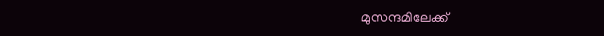മുസന്ദമിലേക്ക്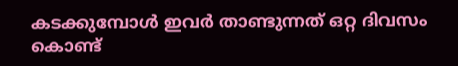കടക്കുമ്പോൾ ഇവർ താണ്ടുന്നത് ഒറ്റ ദിവസം കൊണ്ട്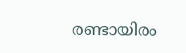രണ്ടായിരം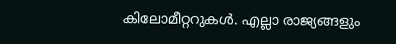കിലോമീറ്ററുകൾ. എല്ലാ രാജ്യങ്ങളും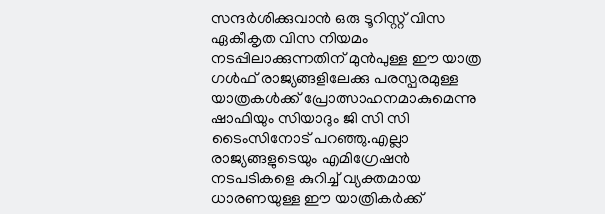സന്ദർശിക്കുവാൻ ഒരു ടൂറിസ്റ്റ് വിസ ഏകീകൃത വിസ നിയമം നടപ്പിലാക്കുന്നതിന് മുൻപുള്ള ഈ യാത്ര ഗൾഫ് രാജ്യങ്ങളിലേക്കു പരസ്പരമുള്ള യാത്രകൾക്ക് പ്രോത്സാഹനമാകുമെന്നു ഷാഫിയും സിയാദും ജി സി സി ടൈംസിനോട് പറഞ്ഞു.എല്ലാ രാജ്യങ്ങളുടെയും എമിഗ്രേഷൻ നടപടികളെ കുറിച്ച് വ്യക്തമായ ധാരണയുള്ള ഈ യാത്രികർക്ക്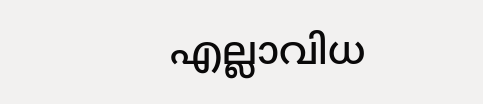എല്ലാവിധ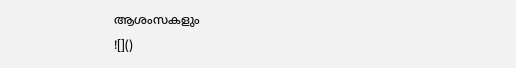ആശംസകളും
![]()